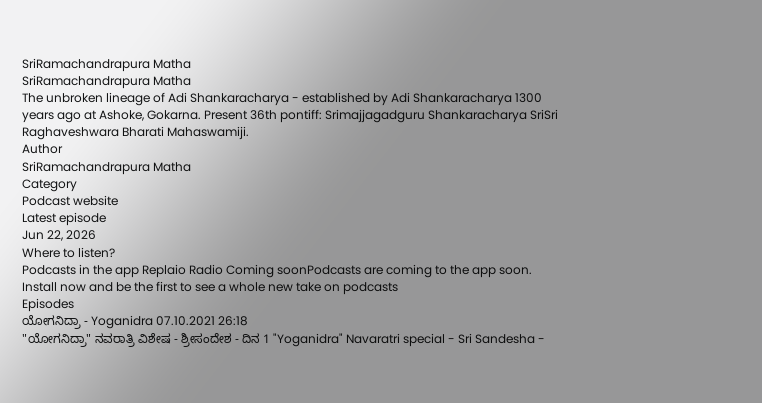SriRamachandrapura Matha
SriRamachandrapura Matha
The unbroken lineage of Adi Shankaracharya - established by Adi Shankaracharya 1300 years ago at Ashoke, Gokarna. Present 36th pontiff: Srimajjagadguru Shankaracharya SriSri Raghaveshwara Bharati Mahaswamiji.
Author
SriRamachandrapura Matha
Category
Podcast website
Latest episode
Jun 22, 2026
Where to listen?
Podcasts in the app Replaio Radio Coming soonPodcasts are coming to the app soon. Install now and be the first to see a whole new take on podcasts
Episodes
ಯೋಗನಿದ್ರಾ - Yoganidra 07.10.2021 26:18
"ಯೋಗನಿದ್ರಾ" ನವರಾತ್ರಿ ವಿಶೇಷ - ಶ್ರೀಸಂದೇಶ - ದಿನ 1 "Yoganidra" Navaratri special - Sri Sandesha -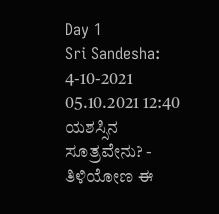Day 1
Sri Sandesha: 4-10-2021 05.10.2021 12:40
ಯಶಸ್ಸಿನ ಸೂತ್ರವೇನು? - ತಿಳಿಯೋಣ ಈ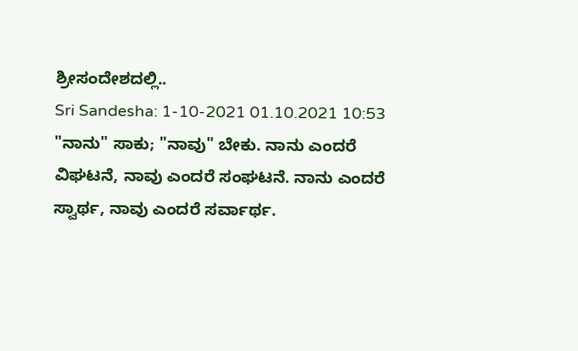ಶ್ರೀಸಂದೇಶದಲ್ಲಿ..
Sri Sandesha: 1-10-2021 01.10.2021 10:53
"ನಾನು" ಸಾಕು; "ನಾವು" ಬೇಕು. ನಾನು ಎಂದರೆ ವಿಘಟನೆ, ನಾವು ಎಂದರೆ ಸಂಘಟನೆ. ನಾನು ಎಂದರೆ ಸ್ವಾರ್ಥ, ನಾವು ಎಂದರೆ ಸರ್ವಾರ್ಥ.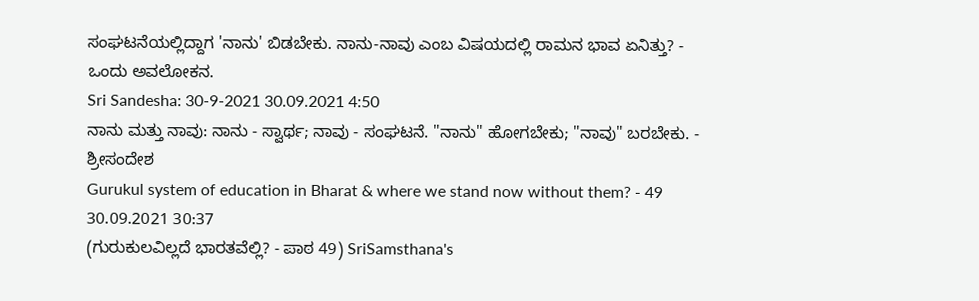ಸಂಘಟನೆಯಲ್ಲಿದ್ದಾಗ 'ನಾನು' ಬಿಡಬೇಕು. ನಾನು-ನಾವು ಎಂಬ ವಿಷಯದಲ್ಲಿ ರಾಮನ ಭಾವ ಏನಿತ್ತು? - ಒಂದು ಅವಲೋಕನ.
Sri Sandesha: 30-9-2021 30.09.2021 4:50
ನಾನು ಮತ್ತು ನಾವು: ನಾನು - ಸ್ವಾರ್ಥ; ನಾವು - ಸಂಘಟನೆ. "ನಾನು" ಹೋಗಬೇಕು; "ನಾವು" ಬರಬೇಕು. - ಶ್ರೀಸಂದೇಶ
Gurukul system of education in Bharat & where we stand now without them? - 49 30.09.2021 30:37
(ಗುರುಕುಲವಿಲ್ಲದೆ ಭಾರತವೆಲ್ಲಿ? - ಪಾಠ 49) SriSamsthana's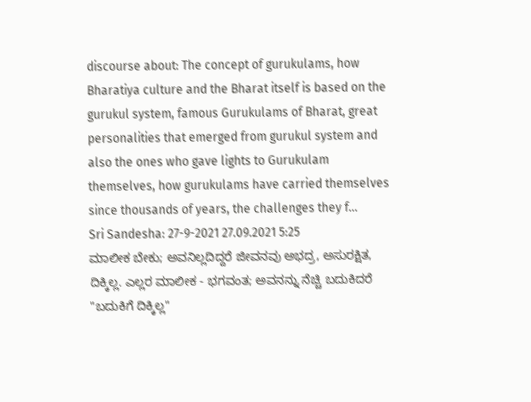discourse about: The concept of gurukulams, how Bharatiya culture and the Bharat itself is based on the gurukul system, famous Gurukulams of Bharat, great personalities that emerged from gurukul system and also the ones who gave lights to Gurukulam themselves, how gurukulams have carried themselves since thousands of years, the challenges they f...
Sri Sandesha: 27-9-2021 27.09.2021 5:25
ಮಾಲೀಕ ಬೇಕು; ಅವನಿಲ್ಲದಿದ್ದರೆ ಜೀವನವು ಅಭದ್ರ, ಅಸುರಕ್ಷಿತ, ದಿಕ್ಕಿಲ್ಲ. ಎಲ್ಲರ ಮಾಲೀಕ - ಭಗವಂತ; ಅವನನ್ನು ನೆಚ್ಚಿ ಬದುಕಿದರೆ "ಬದುಕಿಗೆ ದಿಕ್ಕಿಲ್ಲ"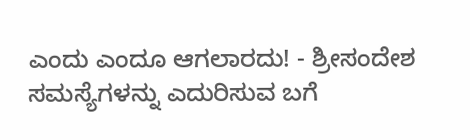ಎಂದು ಎಂದೂ ಆಗಲಾರದು! - ಶ್ರೀಸಂದೇಶ
ಸಮಸ್ಯೆಗಳನ್ನು ಎದುರಿಸುವ ಬಗೆ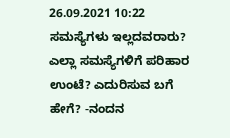26.09.2021 10:22
ಸಮಸ್ಯೆಗಳು ಇಲ್ಲದವರಾರು? ಎಲ್ಲಾ ಸಮಸ್ಯೆಗಳಿಗೆ ಪರಿಹಾರ ಉಂಟೆ? ಎದುರಿಸುವ ಬಗೆ ಹೇಗೆ? -ನಂದನ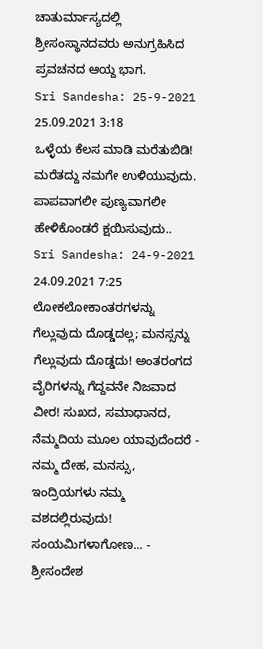ಚಾತುರ್ಮಾಸ್ಯದಲ್ಲಿ ಶ್ರೀಸಂಸ್ಥಾನದವರು ಅನುಗ್ರಹಿಸಿದ ಪ್ರವಚನದ ಆಯ್ದ ಭಾಗ.
Sri Sandesha: 25-9-2021 25.09.2021 3:18
ಒಳ್ಳೆಯ ಕೆಲಸ ಮಾಡಿ ಮರೆತುಬಿಡಿ! ಮರೆತದ್ದು ನಮಗೇ ಉಳಿಯುವುದು. ಪಾಪವಾಗಲೀ ಪುಣ್ಯವಾಗಲೀ ಹೇಳಿಕೊಂಡರೆ ಕ್ಷಯಿಸುವುದು..
Sri Sandesha: 24-9-2021 24.09.2021 7:25
ಲೋಕಲೋಕಾಂತರಗಳನ್ನು ಗೆಲ್ಲುವುದು ದೊಡ್ಡದಲ್ಲ; ಮನಸ್ಸನ್ನು ಗೆಲ್ಲುವುದು ದೊಡ್ಡದು! ಅಂತರಂಗದ ವೈರಿಗಳನ್ನು ಗೆದ್ದವನೇ ನಿಜವಾದ ವೀರ! ಸುಖದ, ಸಮಾಧಾನದ, ನೆಮ್ಮದಿಯ ಮೂಲ ಯಾವುದೆಂದರೆ - ನಮ್ಮ ದೇಹ, ಮನಸ್ಸು, ಇಂದ್ರಿಯಗಳು ನಮ್ಮ ವಶದಲ್ಲಿರುವುದು! ಸಂಯಮಿಗಳಾಗೋಣ... - ಶ್ರೀಸಂದೇಶ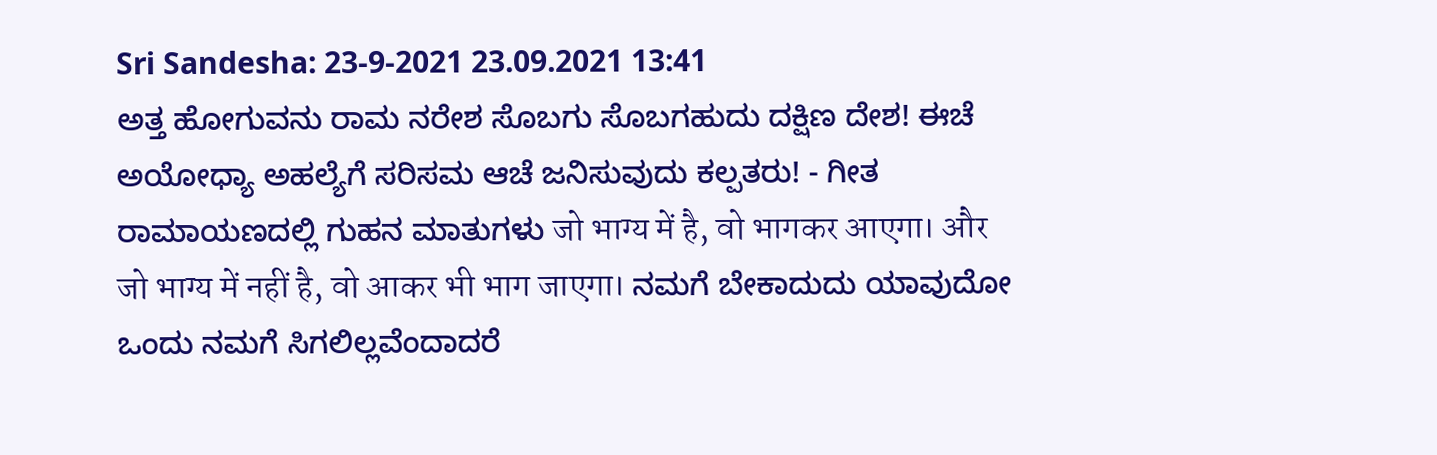Sri Sandesha: 23-9-2021 23.09.2021 13:41
ಅತ್ತ ಹೋಗುವನು ರಾಮ ನರೇಶ ಸೊಬಗು ಸೊಬಗಹುದು ದಕ್ಷಿಣ ದೇಶ! ಈಚೆ ಅಯೋಧ್ಯಾ ಅಹಲ್ಯೆಗೆ ಸರಿಸಮ ಆಚೆ ಜನಿಸುವುದು ಕಲ್ಪತರು! - ಗೀತ ರಾಮಾಯಣದಲ್ಲಿ ಗುಹನ ಮಾತುಗಳು जो भाग्य में है, वो भागकर आएगा। और जो भाग्य में नहीं है, वो आकर भी भाग जाएगा। ನಮಗೆ ಬೇಕಾದುದು ಯಾವುದೋ ಒಂದು ನಮಗೆ ಸಿಗಲಿಲ್ಲವೆಂದಾದರೆ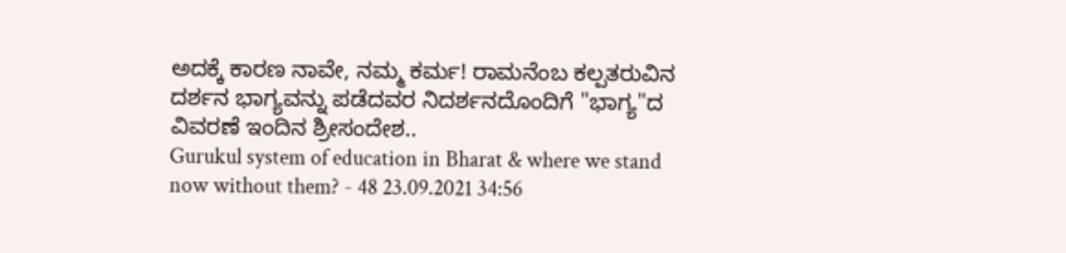ಅದಕ್ಕೆ ಕಾರಣ ನಾವೇ, ನಮ್ಮ ಕರ್ಮ! ರಾಮನೆಂಬ ಕಲ್ಪತರುವಿನ ದರ್ಶನ ಭಾಗ್ಯವನ್ನು ಪಡೆದವರ ನಿದರ್ಶನದೊಂದಿಗೆ "ಭಾಗ್ಯ"ದ ವಿವರಣೆ ಇಂದಿನ ಶ್ರೀಸಂದೇಶ..
Gurukul system of education in Bharat & where we stand now without them? - 48 23.09.2021 34:56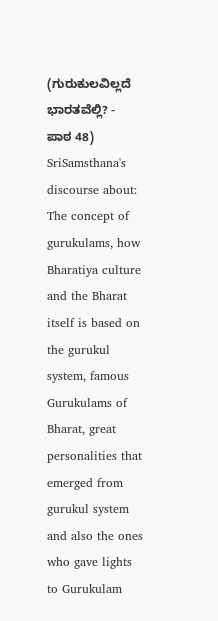(ಗುರುಕುಲವಿಲ್ಲದೆ ಭಾರತವೆಲ್ಲಿ? - ಪಾಠ 48) SriSamsthana's discourse about: The concept of gurukulams, how Bharatiya culture and the Bharat itself is based on the gurukul system, famous Gurukulams of Bharat, great personalities that emerged from gurukul system and also the ones who gave lights to Gurukulam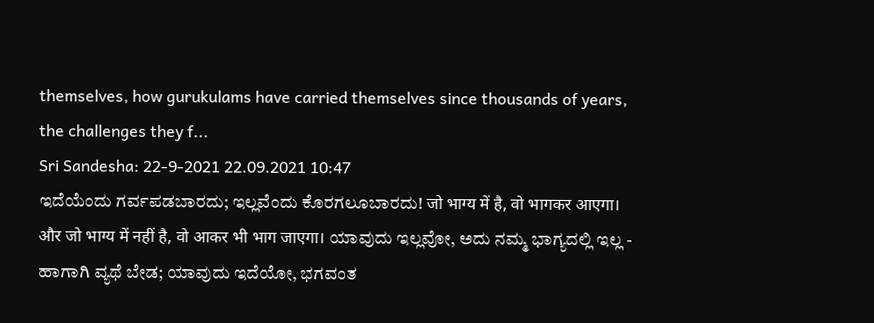themselves, how gurukulams have carried themselves since thousands of years, the challenges they f...
Sri Sandesha: 22-9-2021 22.09.2021 10:47
ಇದೆಯೆಂದು ಗರ್ವಪಡಬಾರದು; ಇಲ್ಲವೆಂದು ಕೊರಗಲೂಬಾರದು! जो भाग्य में है, वो भागकर आएगा। और जो भाग्य में नहीं है, वो आकर भी भाग जाएगा। ಯಾವುದು ಇಲ್ಲವೋ, ಅದು ನಮ್ಮ ಭಾಗ್ಯದಲ್ಲಿ ಇಲ್ಲ - ಹಾಗಾಗಿ ವ್ಯಥೆ ಬೇಡ; ಯಾವುದು ಇದೆಯೋ, ಭಗವಂತ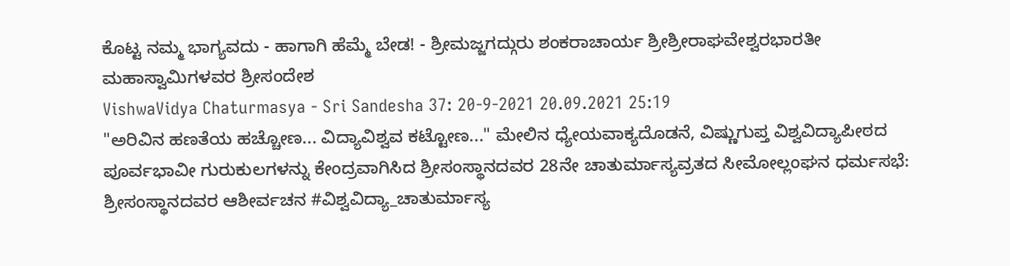ಕೊಟ್ಟ ನಮ್ಮ ಭಾಗ್ಯವದು - ಹಾಗಾಗಿ ಹೆಮ್ಮೆ ಬೇಡ! - ಶ್ರೀಮಜ್ಜಗದ್ಗುರು ಶಂಕರಾಚಾರ್ಯ ಶ್ರೀಶ್ರೀರಾಘವೇಶ್ವರಭಾರತೀ ಮಹಾಸ್ವಾಮಿಗಳವರ ಶ್ರೀಸಂದೇಶ
VishwaVidya Chaturmasya - Sri Sandesha 37: 20-9-2021 20.09.2021 25:19
"ಅರಿವಿನ ಹಣತೆಯ ಹಚ್ಚೋಣ... ವಿದ್ಯಾವಿಶ್ವವ ಕಟ್ಟೋಣ..." ಮೇಲಿನ ಧ್ಯೇಯವಾಕ್ಯದೊಡನೆ, ವಿಷ್ಣುಗುಪ್ತ ವಿಶ್ವವಿದ್ಯಾಪೀಠದ ಪೂರ್ವಭಾವೀ ಗುರುಕುಲಗಳನ್ನು ಕೇಂದ್ರವಾಗಿಸಿದ ಶ್ರೀಸಂಸ್ಥಾನದವರ 28ನೇ ಚಾತುರ್ಮಾಸ್ಯವ್ರತದ ಸೀಮೋಲ್ಲಂಘನ ಧರ್ಮಸಭೆ: ಶ್ರೀಸಂಸ್ಥಾನದವರ ಆಶೀರ್ವಚನ #ವಿಶ್ವವಿದ್ಯಾ_ಚಾತುರ್ಮಾಸ್ಯ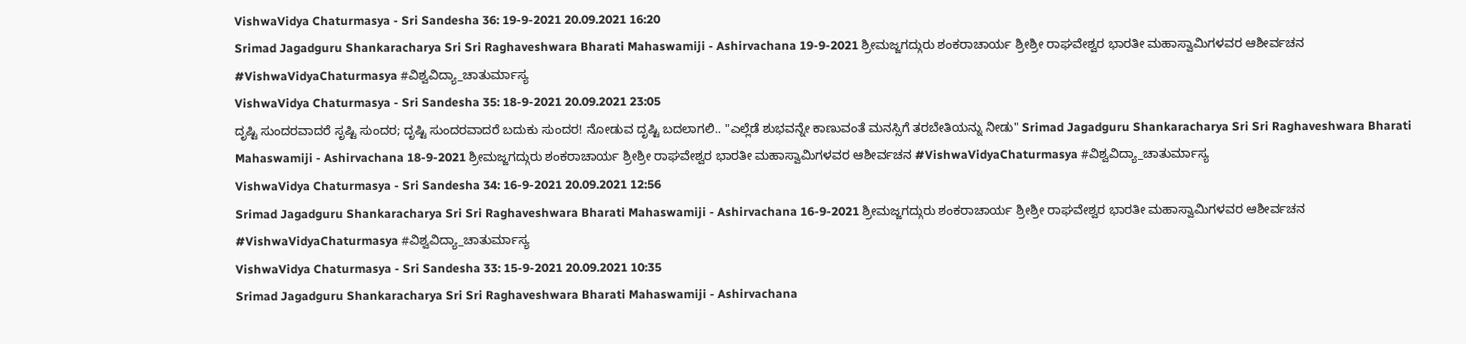VishwaVidya Chaturmasya - Sri Sandesha 36: 19-9-2021 20.09.2021 16:20
Srimad Jagadguru Shankaracharya Sri Sri Raghaveshwara Bharati Mahaswamiji - Ashirvachana 19-9-2021 ಶ್ರೀಮಜ್ಜಗದ್ಗುರು ಶಂಕರಾಚಾರ್ಯ ಶ್ರೀಶ್ರೀ ರಾಘವೇಶ್ವರ ಭಾರತೀ ಮಹಾಸ್ವಾಮಿಗಳವರ ಆಶೀರ್ವಚನ #VishwaVidyaChaturmasya #ವಿಶ್ವವಿದ್ಯಾ_ಚಾತುರ್ಮಾಸ್ಯ
VishwaVidya Chaturmasya - Sri Sandesha 35: 18-9-2021 20.09.2021 23:05
ದೃಷ್ಟಿ ಸುಂದರವಾದರೆ ಸೃಷ್ಟಿ ಸುಂದರ; ದೃಷ್ಟಿ ಸುಂದರವಾದರೆ ಬದುಕು ಸುಂದರ! ನೋಡುವ ದೃಷ್ಟಿ ಬದಲಾಗಲಿ.. "ಎಲ್ಲೆಡೆ ಶುಭವನ್ನೇ ಕಾಣುವಂತೆ ಮನಸ್ಸಿಗೆ ತರಬೇತಿಯನ್ನು ನೀಡು" Srimad Jagadguru Shankaracharya Sri Sri Raghaveshwara Bharati Mahaswamiji - Ashirvachana 18-9-2021 ಶ್ರೀಮಜ್ಜಗದ್ಗುರು ಶಂಕರಾಚಾರ್ಯ ಶ್ರೀಶ್ರೀ ರಾಘವೇಶ್ವರ ಭಾರತೀ ಮಹಾಸ್ವಾಮಿಗಳವರ ಆಶೀರ್ವಚನ #VishwaVidyaChaturmasya #ವಿಶ್ವವಿದ್ಯಾ_ಚಾತುರ್ಮಾಸ್ಯ
VishwaVidya Chaturmasya - Sri Sandesha 34: 16-9-2021 20.09.2021 12:56
Srimad Jagadguru Shankaracharya Sri Sri Raghaveshwara Bharati Mahaswamiji - Ashirvachana 16-9-2021 ಶ್ರೀಮಜ್ಜಗದ್ಗುರು ಶಂಕರಾಚಾರ್ಯ ಶ್ರೀಶ್ರೀ ರಾಘವೇಶ್ವರ ಭಾರತೀ ಮಹಾಸ್ವಾಮಿಗಳವರ ಆಶೀರ್ವಚನ #VishwaVidyaChaturmasya #ವಿಶ್ವವಿದ್ಯಾ_ಚಾತುರ್ಮಾಸ್ಯ
VishwaVidya Chaturmasya - Sri Sandesha 33: 15-9-2021 20.09.2021 10:35
Srimad Jagadguru Shankaracharya Sri Sri Raghaveshwara Bharati Mahaswamiji - Ashirvachana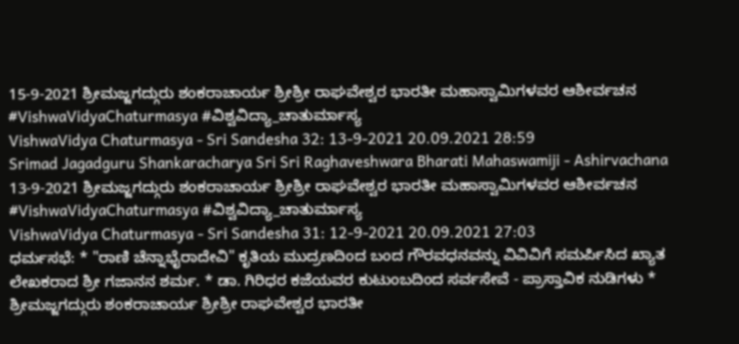15-9-2021 ಶ್ರೀಮಜ್ಜಗದ್ಗುರು ಶಂಕರಾಚಾರ್ಯ ಶ್ರೀಶ್ರೀ ರಾಘವೇಶ್ವರ ಭಾರತೀ ಮಹಾಸ್ವಾಮಿಗಳವರ ಆಶೀರ್ವಚನ #VishwaVidyaChaturmasya #ವಿಶ್ವವಿದ್ಯಾ_ಚಾತುರ್ಮಾಸ್ಯ
VishwaVidya Chaturmasya - Sri Sandesha 32: 13-9-2021 20.09.2021 28:59
Srimad Jagadguru Shankaracharya Sri Sri Raghaveshwara Bharati Mahaswamiji - Ashirvachana 13-9-2021 ಶ್ರೀಮಜ್ಜಗದ್ಗುರು ಶಂಕರಾಚಾರ್ಯ ಶ್ರೀಶ್ರೀ ರಾಘವೇಶ್ವರ ಭಾರತೀ ಮಹಾಸ್ವಾಮಿಗಳವರ ಆಶೀರ್ವಚನ #VishwaVidyaChaturmasya #ವಿಶ್ವವಿದ್ಯಾ_ಚಾತುರ್ಮಾಸ್ಯ
VishwaVidya Chaturmasya - Sri Sandesha 31: 12-9-2021 20.09.2021 27:03
ಧರ್ಮಸಭೆ: * "ರಾಣಿ ಚೆನ್ನಾಭೈರಾದೇವಿ" ಕೃತಿಯ ಮುದ್ರಣದಿಂದ ಬಂದ ಗೌರವಧನವನ್ನು ವಿವಿವಿಗೆ ಸಮರ್ಪಿಸಿದ ಖ್ಯಾತ ಲೇಖಕರಾದ ಶ್ರೀ ಗಜಾನನ ಶರ್ಮ. * ಡಾ. ಗಿರಿಧರ ಕಜೆಯವರ ಕುಟುಂಬದಿಂದ ಸರ್ವಸೇವೆ - ಪ್ರಾಸ್ತಾವಿಕ ನುಡಿಗಳು * ಶ್ರೀಮಜ್ಜಗದ್ಗುರು ಶಂಕರಾಚಾರ್ಯ ಶ್ರೀಶ್ರೀ ರಾಘವೇಶ್ವರ ಭಾರತೀ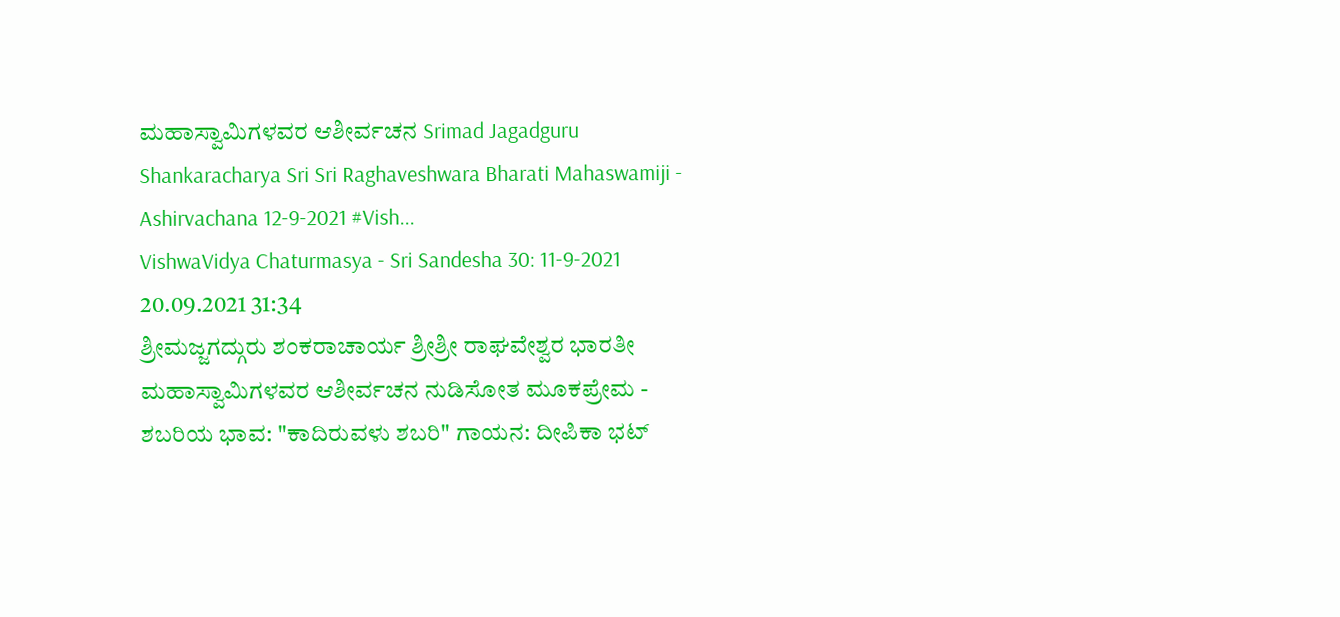ಮಹಾಸ್ವಾಮಿಗಳವರ ಆಶೀರ್ವಚನ Srimad Jagadguru Shankaracharya Sri Sri Raghaveshwara Bharati Mahaswamiji - Ashirvachana 12-9-2021 #Vish...
VishwaVidya Chaturmasya - Sri Sandesha 30: 11-9-2021 20.09.2021 31:34
ಶ್ರೀಮಜ್ಜಗದ್ಗುರು ಶಂಕರಾಚಾರ್ಯ ಶ್ರೀಶ್ರೀ ರಾಘವೇಶ್ವರ ಭಾರತೀ ಮಹಾಸ್ವಾಮಿಗಳವರ ಆಶೀರ್ವಚನ ನುಡಿಸೋತ ಮೂಕಪ್ರೇಮ - ಶಬರಿಯ ಭಾವ: "ಕಾದಿರುವಳು ಶಬರಿ" ಗಾಯನ: ದೀಪಿಕಾ ಭಟ್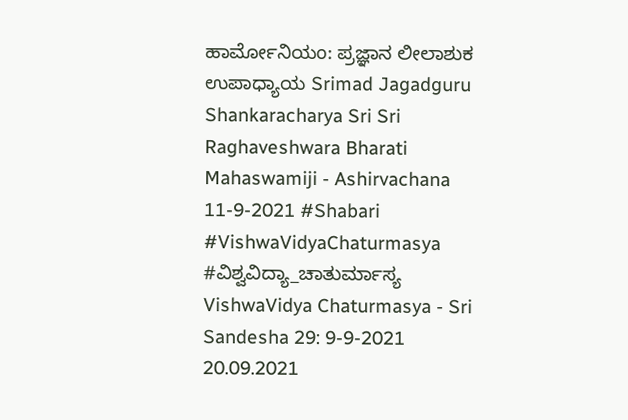ಹಾರ್ಮೋನಿಯಂ: ಪ್ರಜ್ಞಾನ ಲೀಲಾಶುಕ ಉಪಾಧ್ಯಾಯ Srimad Jagadguru Shankaracharya Sri Sri Raghaveshwara Bharati Mahaswamiji - Ashirvachana 11-9-2021 #Shabari #VishwaVidyaChaturmasya #ವಿಶ್ವವಿದ್ಯಾ_ಚಾತುರ್ಮಾಸ್ಯ
VishwaVidya Chaturmasya - Sri Sandesha 29: 9-9-2021 20.09.2021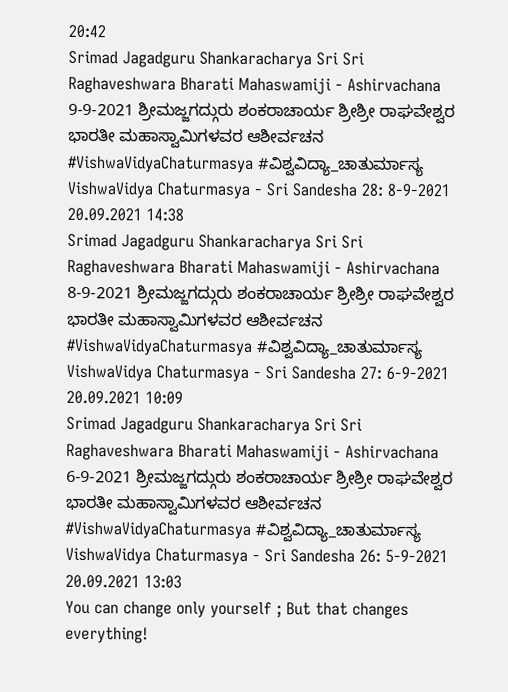20:42
Srimad Jagadguru Shankaracharya Sri Sri Raghaveshwara Bharati Mahaswamiji - Ashirvachana 9-9-2021 ಶ್ರೀಮಜ್ಜಗದ್ಗುರು ಶಂಕರಾಚಾರ್ಯ ಶ್ರೀಶ್ರೀ ರಾಘವೇಶ್ವರ ಭಾರತೀ ಮಹಾಸ್ವಾಮಿಗಳವರ ಆಶೀರ್ವಚನ #VishwaVidyaChaturmasya #ವಿಶ್ವವಿದ್ಯಾ_ಚಾತುರ್ಮಾಸ್ಯ
VishwaVidya Chaturmasya - Sri Sandesha 28: 8-9-2021 20.09.2021 14:38
Srimad Jagadguru Shankaracharya Sri Sri Raghaveshwara Bharati Mahaswamiji - Ashirvachana 8-9-2021 ಶ್ರೀಮಜ್ಜಗದ್ಗುರು ಶಂಕರಾಚಾರ್ಯ ಶ್ರೀಶ್ರೀ ರಾಘವೇಶ್ವರ ಭಾರತೀ ಮಹಾಸ್ವಾಮಿಗಳವರ ಆಶೀರ್ವಚನ #VishwaVidyaChaturmasya #ವಿಶ್ವವಿದ್ಯಾ_ಚಾತುರ್ಮಾಸ್ಯ
VishwaVidya Chaturmasya - Sri Sandesha 27: 6-9-2021 20.09.2021 10:09
Srimad Jagadguru Shankaracharya Sri Sri Raghaveshwara Bharati Mahaswamiji - Ashirvachana 6-9-2021 ಶ್ರೀಮಜ್ಜಗದ್ಗುರು ಶಂಕರಾಚಾರ್ಯ ಶ್ರೀಶ್ರೀ ರಾಘವೇಶ್ವರ ಭಾರತೀ ಮಹಾಸ್ವಾಮಿಗಳವರ ಆಶೀರ್ವಚನ #VishwaVidyaChaturmasya #ವಿಶ್ವವಿದ್ಯಾ_ಚಾತುರ್ಮಾಸ್ಯ
VishwaVidya Chaturmasya - Sri Sandesha 26: 5-9-2021 20.09.2021 13:03
You can change only yourself ; But that changes everything!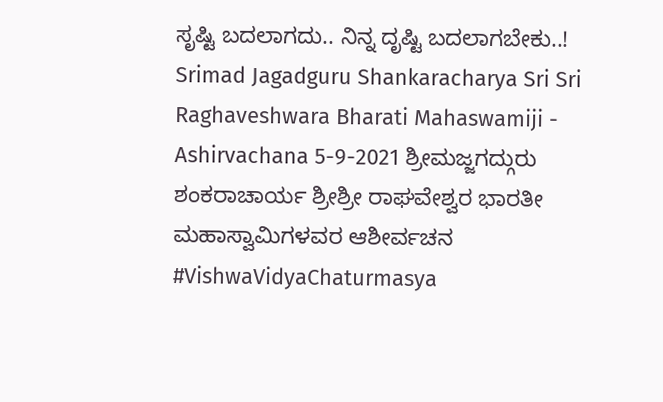ಸೃಷ್ಟಿ ಬದಲಾಗದು.. ನಿನ್ನ ದೃಷ್ಟಿ ಬದಲಾಗಬೇಕು..! Srimad Jagadguru Shankaracharya Sri Sri Raghaveshwara Bharati Mahaswamiji - Ashirvachana 5-9-2021 ಶ್ರೀಮಜ್ಜಗದ್ಗುರು ಶಂಕರಾಚಾರ್ಯ ಶ್ರೀಶ್ರೀ ರಾಘವೇಶ್ವರ ಭಾರತೀ ಮಹಾಸ್ವಾಮಿಗಳವರ ಆಶೀರ್ವಚನ #VishwaVidyaChaturmasya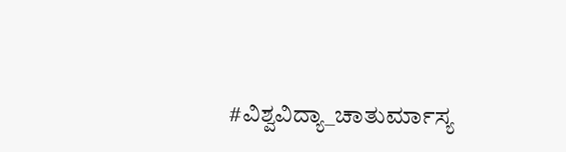#ವಿಶ್ವವಿದ್ಯಾ_ಚಾತುರ್ಮಾಸ್ಯ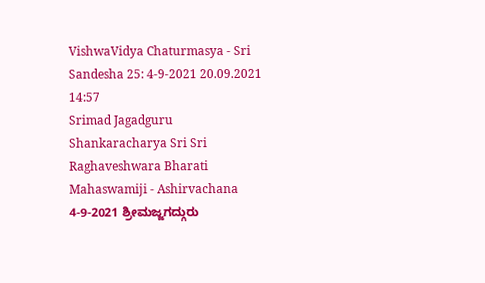VishwaVidya Chaturmasya - Sri Sandesha 25: 4-9-2021 20.09.2021 14:57
Srimad Jagadguru Shankaracharya Sri Sri Raghaveshwara Bharati Mahaswamiji - Ashirvachana 4-9-2021 ಶ್ರೀಮಜ್ಜಗದ್ಗುರು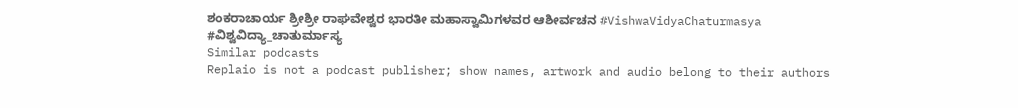ಶಂಕರಾಚಾರ್ಯ ಶ್ರೀಶ್ರೀ ರಾಘವೇಶ್ವರ ಭಾರತೀ ಮಹಾಸ್ವಾಮಿಗಳವರ ಆಶೀರ್ವಚನ #VishwaVidyaChaturmasya #ವಿಶ್ವವಿದ್ಯಾ_ಚಾತುರ್ಮಾಸ್ಯ
Similar podcasts
Replaio is not a podcast publisher; show names, artwork and audio belong to their authors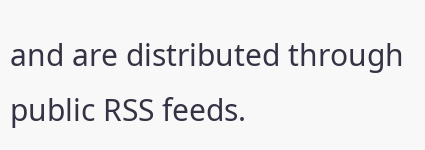and are distributed through public RSS feeds.